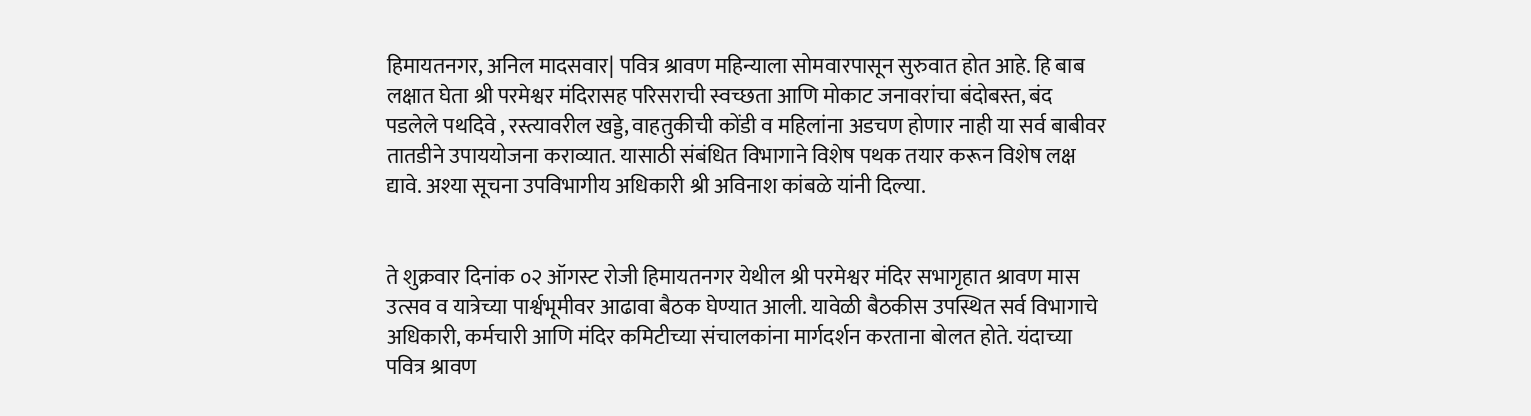हिमायतनगर, अनिल मादसवार| पवित्र श्रावण महिन्याला सोमवारपासून सुरुवात होत आहे. हि बाब लक्षात घेता श्री परमेश्वर मंदिरासह परिसराची स्वच्छता आणि मोकाट जनावरांचा बंदोबस्त, बंद पडलेले पथदिवे , रस्त्यावरील खड्डे, वाहतुकीची कोंडी व महिलांना अडचण होणार नाही या सर्व बाबीवर तातडीने उपाययोजना कराव्यात. यासाठी संबंधित विभागाने विशेष पथक तयार करून विशेष लक्ष द्यावे. अश्या सूचना उपविभागीय अधिकारी श्री अविनाश कांबळे यांनी दिल्या.


ते शुक्रवार दिनांक ०२ ऑगस्ट रोजी हिमायतनगर येथील श्री परमेश्वर मंदिर सभागृहात श्रावण मास उत्सव व यात्रेच्या पार्श्वभूमीवर आढावा बैठक घेण्यात आली. यावेळी बैठकीस उपस्थित सर्व विभागाचे अधिकारी, कर्मचारी आणि मंदिर कमिटीच्या संचालकांना मार्गदर्शन करताना बोलत होते. यंदाच्या पवित्र श्रावण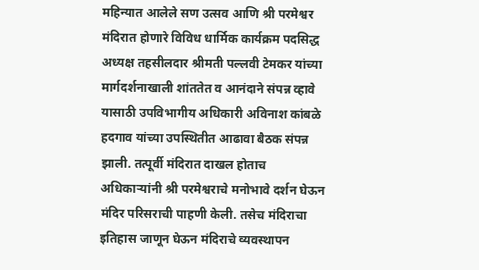महिन्यात आलेले सण उत्सव आणि श्री परमेश्वर मंदिरात होणारे विविध धार्मिक कार्यक्रम पदसिद्ध अध्यक्ष तहसीलदार श्रीमती पल्लवी टेमकर यांच्या मार्गदर्शनाखाली शांततेत व आनंदाने संपन्न व्हावे यासाठी उपविभागीय अधिकारी अविनाश कांबळे हदगाव यांच्या उपस्थितीत आढावा बैठक संपन्न झाली. तत्पूर्वी मंदिरात दाखल होताच अधिकाऱ्यांनी श्री परमेश्वराचे मनोभावे दर्शन घेऊन मंदिर परिसराची पाहणी केली. तसेच मंदिराचा इतिहास जाणून घेऊन मंदिराचे व्यवस्थापन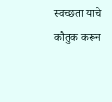स्वच्छता याचे कौतुक करून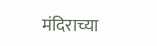मंदिराच्या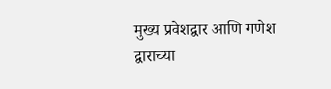मुख्य प्रवेशद्वार आणि गणेश द्वाराच्या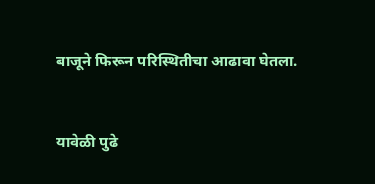बाजूने फिरून परिस्थितीचा आढावा घेतला.


यावेळी पुढे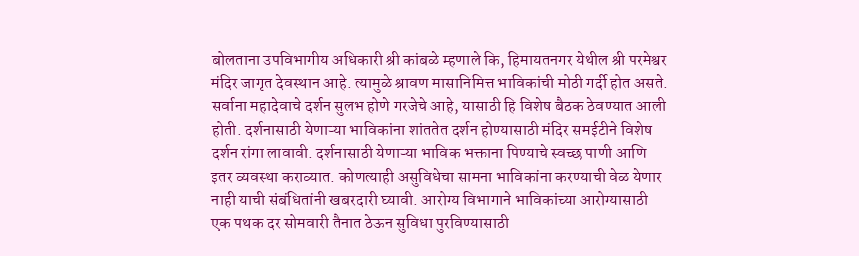बोलताना उपविभागीय अधिकारी श्री कांबळे म्हणाले कि, हिमायतनगर येथील श्री परमेश्वर मंदिर जागृत देवस्थान आहे. त्यामुळे श्रावण मासानिमित्त भाविकांची मोठी गर्दी होत असते. सर्वाना महादेवाचे दर्शन सुलभ होणे गरजेचे आहे, यासाठी हि विशेष बैठक ठेवण्यात आली होती. दर्शनासाठी येणाऱ्या भाविकांना शांततेत दर्शन होण्यासाठी मंदिर समईटीने विशेष दर्शन रांगा लावावी. दर्शनासाठी येणाऱ्या भाविक भक्ताना पिण्याचे स्वच्छ पाणी आणि इतर व्यवस्था कराव्यात. कोणत्याही असुविधेचा सामना भाविकांना करण्याची वेळ येणार नाही याची संबंधितांनी खबरदारी घ्यावी. आरोग्य विभागाने भाविकांच्या आरोग्यासाठी एक पथक दर सोमवारी तैनात ठेऊन सुविधा पुरविण्यासाठी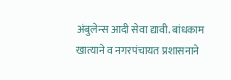अंबुलेन्स आदी सेवा द्यावी. बांधकाम खात्याने व नगरपंचायत प्रशासनाने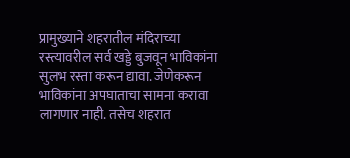प्रामुख्याने शहरातील मंदिराच्या रस्त्यावरील सर्व खड्डे बुजवून भाविकांना सुलभ रस्ता करून द्यावा. जेणेकरून भाविकांना अपघाताचा सामना करावा लागणार नाही. तसेच शहरात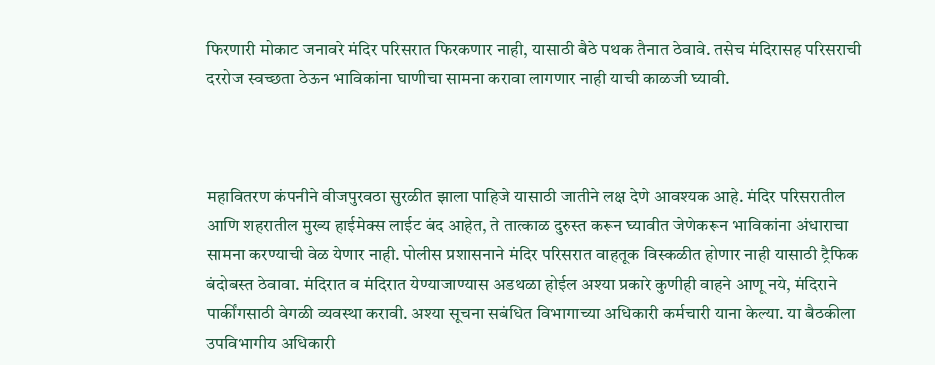फिरणारी मोकाट जनावरे मंदिर परिसरात फिरकणार नाही, यासाठी बैठे पथक तैनात ठेवावे. तसेच मंदिरासह परिसराची दररोज स्वच्छता ठेऊन भाविकांना घाणीचा सामना करावा लागणार नाही याची काळजी घ्यावी.



महावितरण कंपनीने वीजपुरवठा सुरळीत झाला पाहिजे यासाठी जातीने लक्ष देणे आवश्यक आहे. मंदिर परिसरातील आणि शहरातील मुख्य हाईमेक्स लाईट बंद आहेत, ते तात्काळ दुरुस्त करून घ्यावीत जेणेकरून भाविकांना अंधाराचा सामना करण्याची वेळ येणार नाही. पोलीस प्रशासनाने मंदिर परिसरात वाहतूक विस्कळीत होणार नाही यासाठी ट्रैफिक बंदोबस्त ठेवावा. मंदिरात व मंदिरात येण्याजाण्यास अडथळा होईल अश्या प्रकारे कुणीही वाहने आणू नये, मंदिराने पार्कींगसाठी वेगळी व्यवस्था करावी. अश्या सूचना सबंधित विभागाच्या अधिकारी कर्मचारी याना केल्या. या बैठकीला उपविभागीय अधिकारी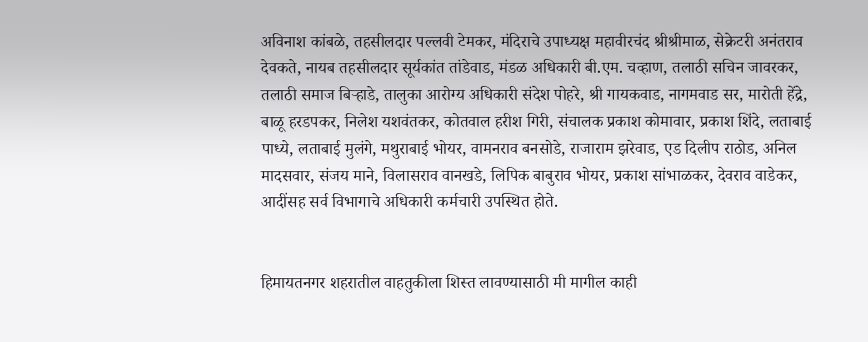अविनाश कांबळे, तहसीलदार पल्लवी टेमकर, मंदिराचे उपाध्यक्ष महावीरचंद श्रीश्रीमाळ, सेक्रेटरी अनंतराव देवकते, नायब तहसीलदार सूर्यकांत तांडेवाड, मंडळ अधिकारी बी.एम. चव्हाण, तलाठी सचिन जावरकर, तलाठी समाज बिऱ्हाडे, तालुका आरोग्य अधिकारी संदेश पोहरे, श्री गायकवाड, नागमवाड सर, मारोती हेंद्रे, बाळू हरडपकर, निलेश यशवंतकर, कोतवाल हरीश गिरी, संचालक प्रकाश कोमावार, प्रकाश शिंदे, लताबाई पाध्ये, लताबाई मुलंगे, मथुराबाई भोयर, वामनराव बनसोडे, राजाराम झरेवाड, एड दिलीप राठोड, अनिल मादसवार, संजय माने, विलासराव वानखडे, लिपिक बाबुराव भोयर, प्रकाश सांभाळकर, देवराव वाडेकर, आदींसह सर्व विभागाचे अधिकारी कर्मचारी उपस्थित होते.


हिमायतनगर शहरातील वाहतुकीला शिस्त लावण्यासाठी मी मागील काही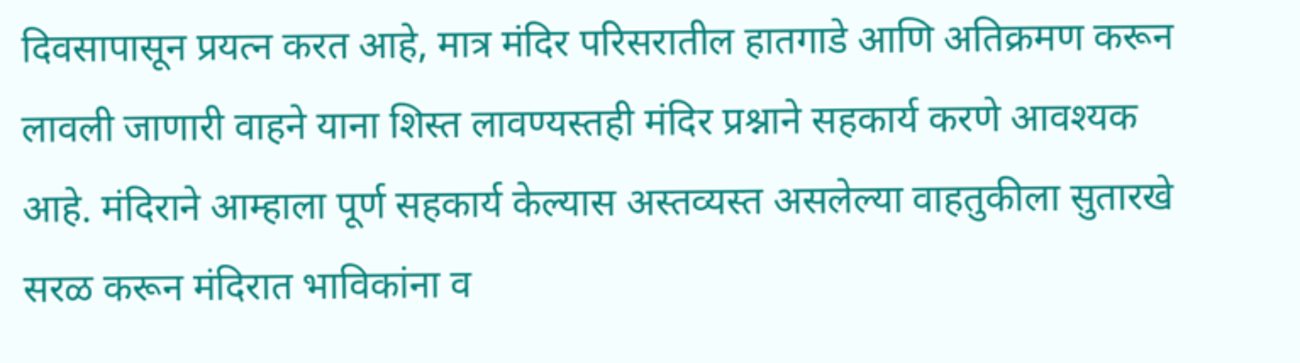दिवसापासून प्रयत्न करत आहे, मात्र मंदिर परिसरातील हातगाडे आणि अतिक्रमण करून लावली जाणारी वाहने याना शिस्त लावण्यस्तही मंदिर प्रश्नाने सहकार्य करणे आवश्यक आहे. मंदिराने आम्हाला पूर्ण सहकार्य केल्यास अस्तव्यस्त असलेल्या वाहतुकीला सुतारखे सरळ करून मंदिरात भाविकांना व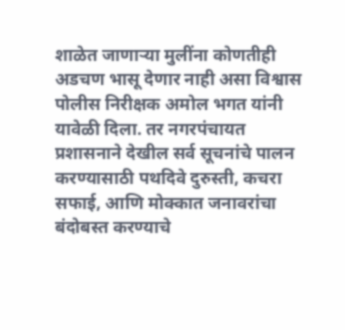शाळेत जाणाऱ्या मुलींना कोणतीही अडचण भासू देणार नाही असा विश्वास पोलीस निरीक्षक अमोल भगत यांनी यावेळी दिला. तर नगरपंचायत प्रशासनाने देखील सर्व सूचनांचे पालन करण्यासाठी पथदिवे दुरुस्ती, कचरा सफाई, आणि मोक्कात जनावरांचा बंदोबस्त करण्याचे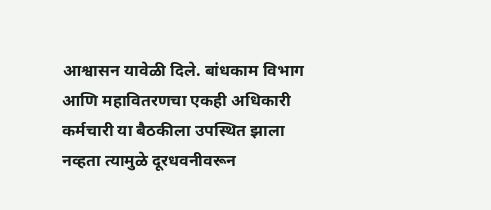आश्वासन यावेळी दिले. बांधकाम विभाग आणि महावितरणचा एकही अधिकारी कर्मचारी या बैठकीला उपस्थित झाला नव्हता त्यामुळे दूरधवनीवरून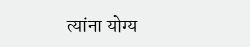त्यांना योग्य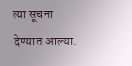त्या सूचना देण्यात आल्या.